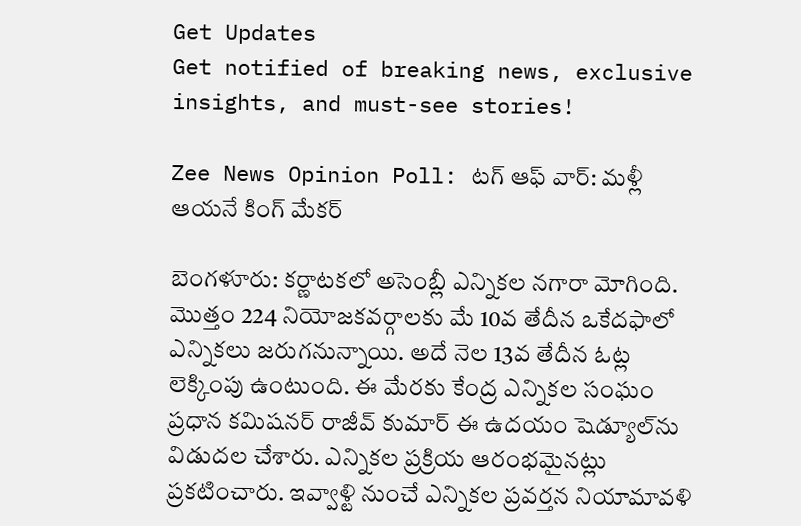Get Updates
Get notified of breaking news, exclusive insights, and must-see stories!

Zee News Opinion Poll: టగ్ ఆఫ్ వార్: మళ్లీ ఆయనే కింగ్ మేకర్‌

బెంగళూరు: కర్ణాటకలో అసెంబ్లీ ఎన్నికల నగారా మోగింది. మొత్తం 224 నియోజకవర్గాలకు మే 10వ తేదీన ఒకేదఫాలో ఎన్నికలు జరుగనున్నాయి. అదే నెల 13వ తేదీన ఓట్ల లెక్కింపు ఉంటుంది. ఈ మేరకు కేంద్ర ఎన్నికల సంఘం ప్రధాన కమిషనర్ రాజీవ్ కుమార్ ఈ ఉదయం షెడ్యూల్‌ను విడుదల చేశారు. ఎన్నికల ప్రక్రియ ఆరంభమైనట్లు ప్రకటించారు. ఇవ్వాళ్టి నుంచే ఎన్నికల ప్రవర్తన నియామావళి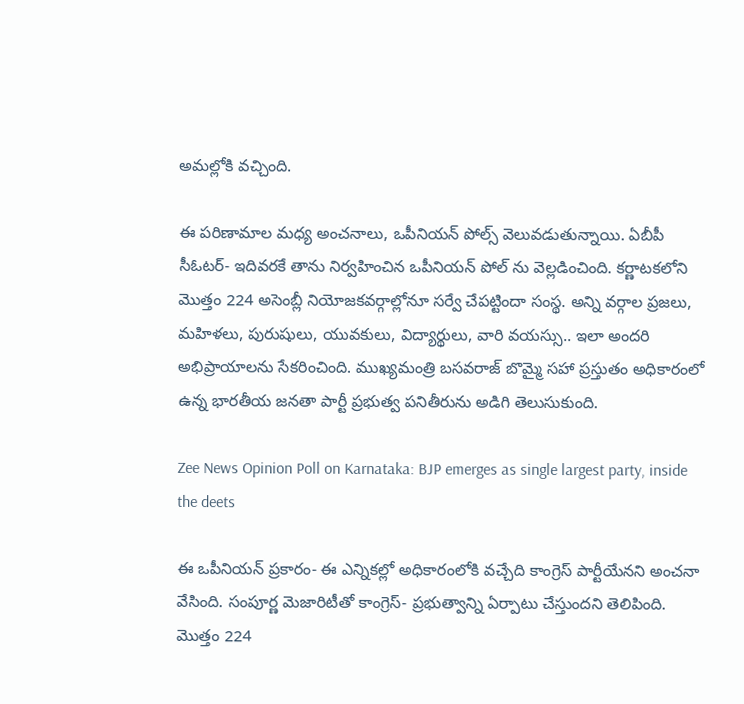అమల్లోకి వచ్చింది.

ఈ పరిణామాల మధ్య అంచనాలు, ఒపీనియన్ పోల్స్ వెలువడుతున్నాయి. ఏబీపీ సీఓటర్- ఇదివరకే తాను నిర్వహించిన ఒపీనియన్ పోల్ ను వెల్లడించింది. కర్ణాటకలోని మొత్తం 224 అసెంబ్లీ నియోజకవర్గాల్లోనూ సర్వే చేపట్టిందా సంస్థ. అన్ని వర్గాల ప్రజలు, మహిళలు, పురుషులు, యువకులు, విద్యార్థులు, వారి వయస్సు.. ఇలా అందరి అభిప్రాయాలను సేకరించింది. ముఖ్యమంత్రి బసవరాజ్ బొమ్మై సహా ప్రస్తుతం అధికారంలో ఉన్న భారతీయ జనతా పార్టీ ప్రభుత్వ పనితీరును అడిగి తెలుసుకుంది.

Zee News Opinion Poll on Karnataka: BJP emerges as single largest party, inside the deets

ఈ ఒపీనియన్ ప్రకారం- ఈ ఎన్నికల్లో అధికారంలోకి వచ్చేది కాంగ్రెస్ పార్టీయేనని అంచనా వేసింది. సంపూర్ణ మెజారిటీతో కాంగ్రెస్- ప్రభుత్వాన్ని ఏర్పాటు చేస్తుందని తెలిపింది. మొత్తం 224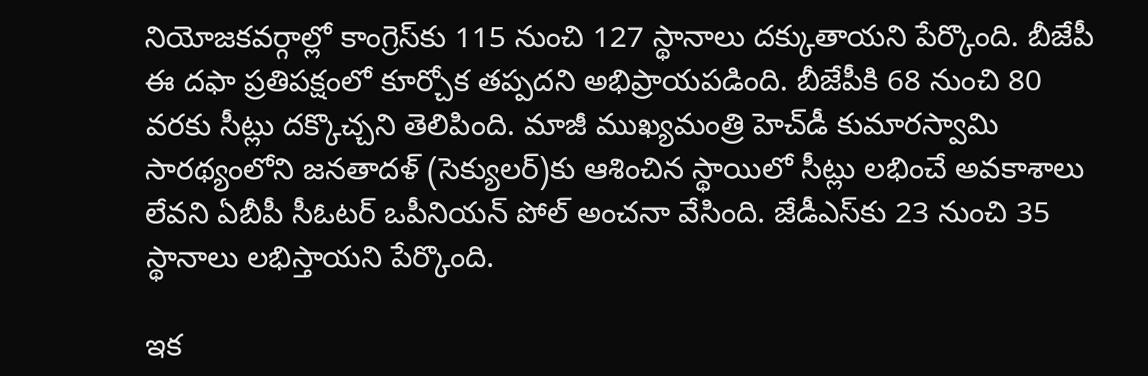నియోజకవర్గాల్లో కాంగ్రెస్‌కు 115 నుంచి 127 స్థానాలు దక్కుతాయని పేర్కొంది. బీజేపీ ఈ దఫా ప్రతిపక్షంలో కూర్చోక తప్పదని అభిప్రాయపడింది. బీజేపీకి 68 నుంచి 80 వరకు సీట్లు దక్కొచ్చని తెలిపింది. మాజీ ముఖ్యమంత్రి హెచ్‌డీ కుమారస్వామి సారథ్యంలోని జనతాదళ్ (సెక్యులర్)కు ఆశించిన స్థాయిలో సీట్లు లభించే అవకాశాలు లేవని ఏబీపీ సీఓటర్ ఒపీనియన్ పోల్ అంచనా వేసింది. జేడీఎస్‌కు 23 నుంచి 35 స్థానాలు లభిస్తాయని పేర్కొంది.

ఇక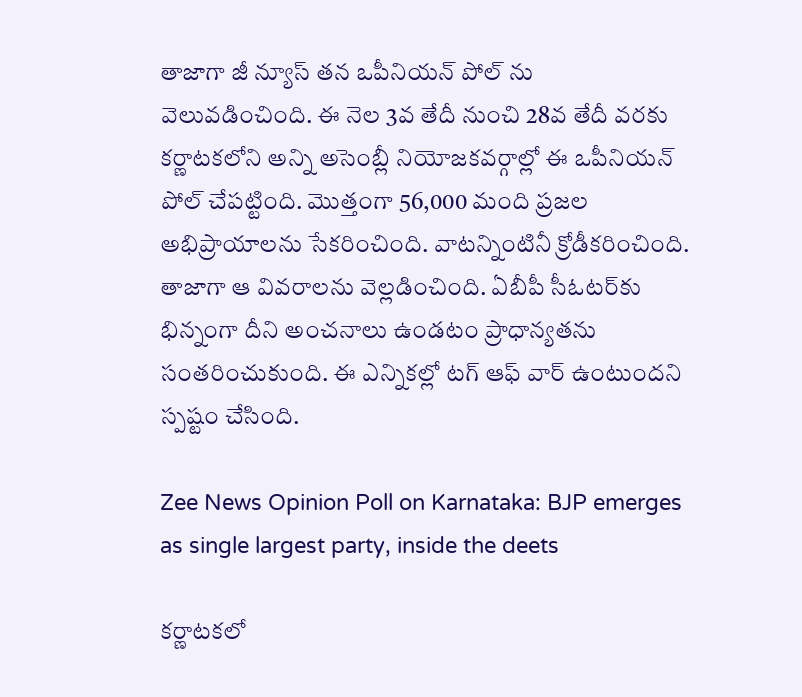తాజాగా జీ న్యూస్ తన ఒపీనియన్ పోల్ ను వెలువడించింది. ఈ నెల 3వ తేదీ నుంచి 28వ తేదీ వరకు కర్ణాటకలోని అన్ని అసెంబ్లీ నియోజకవర్గాల్లో ఈ ఒపీనియన్ పోల్ చేపట్టింది. మొత్తంగా 56,000 మంది ప్రజల అభిప్రాయాలను సేకరించింది. వాటన్నింటినీ క్రోడీకరించింది. తాజాగా ఆ వివరాలను వెల్లడించింది. ఏబీపీ సీఓటర్‌కు భిన్నంగా దీని అంచనాలు ఉండటం ప్రాధాన్యతను సంతరించుకుంది. ఈ ఎన్నికల్లో టగ్ ఆఫ్ వార్ ఉంటుందని స్పష్టం చేసింది.

Zee News Opinion Poll on Karnataka: BJP emerges as single largest party, inside the deets

కర్ణాటకలో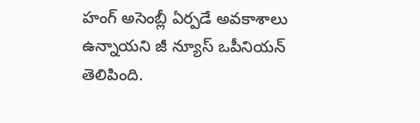హంగ్ అసెంబ్లీ ఏర్పడే అవకాశాలు ఉన్నాయని జీ న్యూస్ ఒపీనియన్ తెలిపింది.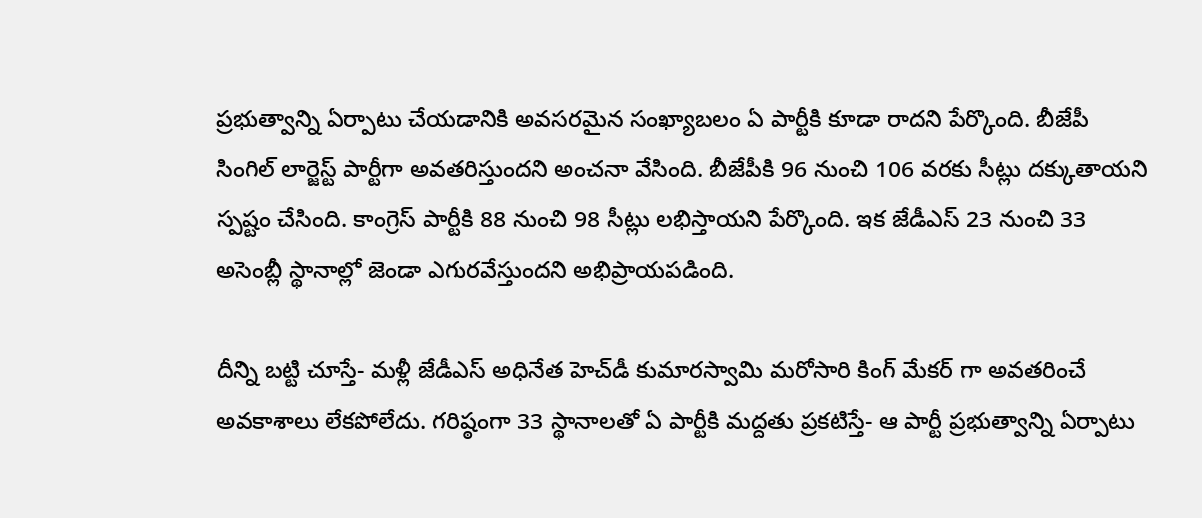ప్రభుత్వాన్ని ఏర్పాటు చేయడానికి అవసరమైన సంఖ్యాబలం ఏ పార్టీకి కూడా రాదని పేర్కొంది. బీజేపీ సింగిల్ లార్జెస్ట్ పార్టీగా అవతరిస్తుందని అంచనా వేసింది. బీజేపీకి 96 నుంచి 106 వరకు సీట్లు దక్కుతాయని స్పష్టం చేసింది. కాంగ్రెస్ పార్టీకి 88 నుంచి 98 సీట్లు లభిస్తాయని పేర్కొంది. ఇక జేడీఎస్ 23 నుంచి 33 అసెంబ్లీ స్థానాల్లో జెండా ఎగురవేస్తుందని అభిప్రాయపడింది.

దీన్ని బట్టి చూస్తే- మళ్లీ జేడీఎస్ అధినేత హెచ్‌డీ కుమారస్వామి మరోసారి కింగ్ మేకర్ గా అవతరించే అవకాశాలు లేకపోలేదు. గరిష్ఠంగా 33 స్థానాలతో ఏ పార్టీకి మద్దతు ప్రకటిస్తే- ఆ పార్టీ ప్రభుత్వాన్ని ఏర్పాటు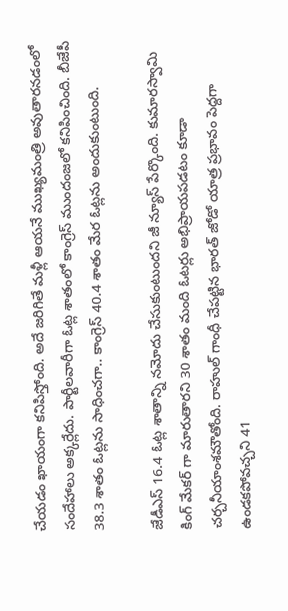చేయడం ఖాయంగా కనిపిస్తోంది. అదే జరిగితే మళ్లీ ఆయనే ముఖ్యమంత్రి అవుతారనడంలో సందేహాలు అక్కర్లేదు. పార్టీలవారీగా ఓట్ల శాతంలో కాంగ్రెస్ ముందంజలో కనిపించింది. బీజేపీ 38.3 శాతం ఓట్లను సాధించగా.. కాంగ్రెస్ 40.4 శాతం మేర ఓట్లను అందుకుంటుంది.

జేడీఎస్ 16.4 ఓట్ల శాతాన్ని నమోదు చేసుకుంటుందని జీ న్యూస్ పేర్కొంది. కుమారస్వామి కింగ్ మేకర్ గా మారుతారని 30 శాతం మంది ఓటర్లు అభిప్రాయపడటం కూడా చర్చనీయాంశమౌతోంది. రాహుల్ గాంధీ చేపట్టిన భారత్ జోడో యాత్ర ప్రభావం పెద్దగా ఉండకపోవచ్చని 41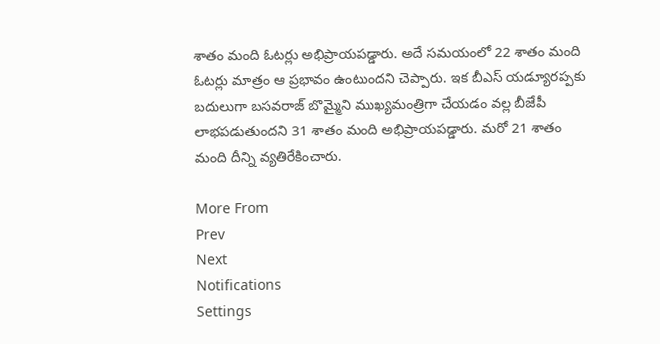శాతం మంది ఓటర్లు అభిప్రాయపడ్డారు. అదే సమయంలో 22 శాతం మంది ఓటర్లు మాత్రం ఆ ప్రభావం ఉంటుందని చెప్పారు. ఇక బీఎస్ యడ్యూరప్పకు బదులుగా బసవరాజ్ బొమ్మైని ముఖ్యమంత్రిగా చేయడం వల్ల బీజేపీ లాభపడుతుందని 31 శాతం మంది అభిప్రాయపడ్డారు. మరో 21 శాతం మంది దీన్ని వ్యతిరేకించారు.

More From
Prev
Next
Notifications
Settings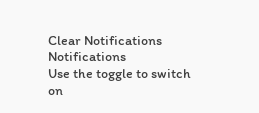Clear Notifications
Notifications
Use the toggle to switch on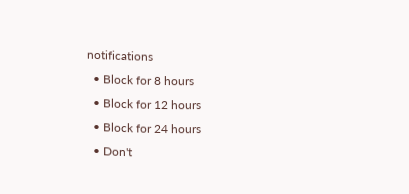notifications
  • Block for 8 hours
  • Block for 12 hours
  • Block for 24 hours
  • Don't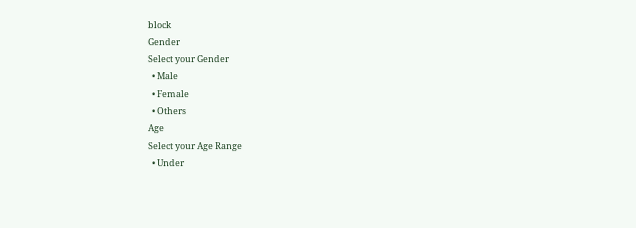block
Gender
Select your Gender
  • Male
  • Female
  • Others
Age
Select your Age Range
  • Under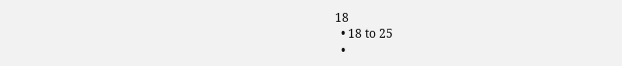18
  • 18 to 25
  •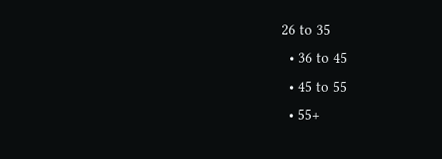26 to 35
  • 36 to 45
  • 45 to 55
  • 55+